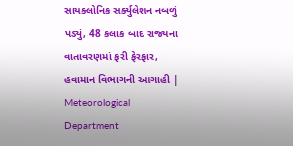સાયક્લોનિક સર્ક્યુલેશન નબળું પડ્યું, 48 કલાક બાદ રાજ્યના વાતાવરણમાં ફરી ફેરફાર, હવામાન વિભાગની આગાહી | Meteorological Department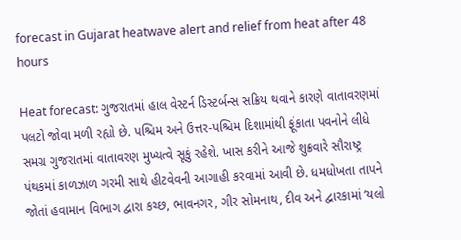forecast in Gujarat heatwave alert and relief from heat after 48 hours

Heat forecast: ગુજરાતમાં હાલ વેસ્ટર્ન ડિસ્ટર્બન્સ સક્રિય થવાને કારણે વાતાવરણમાં પલટો જોવા મળી રહ્યો છે. પશ્ચિમ અને ઉત્તર-પશ્ચિમ દિશામાંથી ફૂંકાતા પવનોને લીધે સમગ્ર ગુજરાતમાં વાતાવરણ મુખ્યત્વે સૂકું રહેશે. ખાસ કરીને આજે શુક્રવારે સૌરાષ્ટ્ર પંથકમાં કાળઝાળ ગરમી સાથે હીટવેવની આગાહી કરવામાં આવી છે. ધમધોખતા તાપને જોતાં હવામાન વિભાગ દ્વારા કચ્છ, ભાવનગર, ગીર સોમનાથ, દીવ અને દ્વારકામાં ‘યલો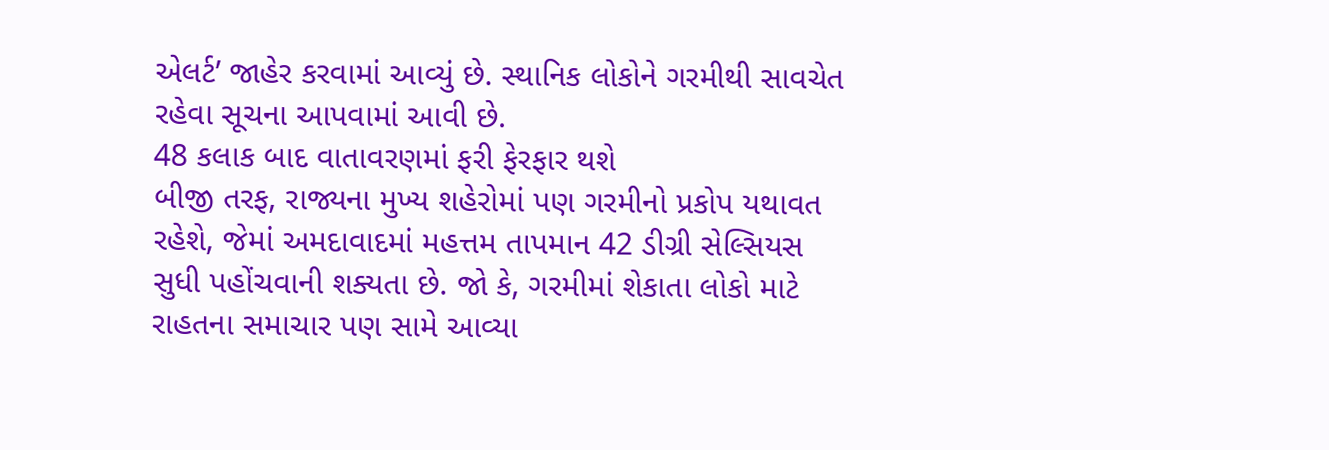એલર્ટ’ જાહેર કરવામાં આવ્યું છે. સ્થાનિક લોકોને ગરમીથી સાવચેત રહેવા સૂચના આપવામાં આવી છે.
48 કલાક બાદ વાતાવરણમાં ફરી ફેરફાર થશે
બીજી તરફ, રાજ્યના મુખ્ય શહેરોમાં પણ ગરમીનો પ્રકોપ યથાવત રહેશે, જેમાં અમદાવાદમાં મહત્તમ તાપમાન 42 ડીગ્રી સેલ્સિયસ સુધી પહોંચવાની શક્યતા છે. જો કે, ગરમીમાં શેકાતા લોકો માટે રાહતના સમાચાર પણ સામે આવ્યા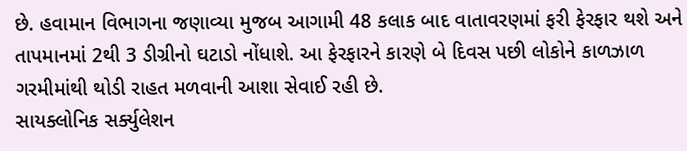છે. હવામાન વિભાગના જણાવ્યા મુજબ આગામી 48 કલાક બાદ વાતાવરણમાં ફરી ફેરફાર થશે અને તાપમાનમાં 2થી 3 ડીગ્રીનો ઘટાડો નોંધાશે. આ ફેરફારને કારણે બે દિવસ પછી લોકોને કાળઝાળ ગરમીમાંથી થોડી રાહત મળવાની આશા સેવાઈ રહી છે.
સાયક્લોનિક સર્ક્યુલેશન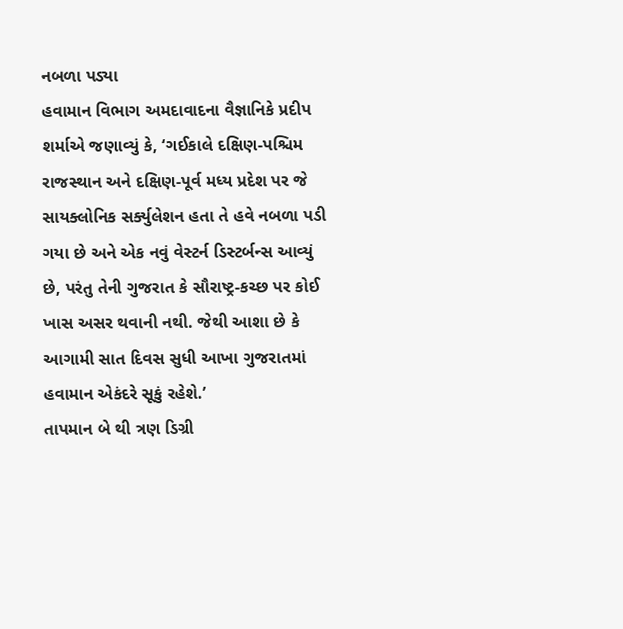નબળા પડ્યા
હવામાન વિભાગ અમદાવાદના વૈજ્ઞાનિકે પ્રદીપ શર્માએ જણાવ્યું કે, ‘ગઈકાલે દક્ષિણ-પશ્ચિમ રાજસ્થાન અને દક્ષિણ-પૂર્વ મધ્ય પ્રદેશ પર જે સાયક્લોનિક સર્ક્યુલેશન હતા તે હવે નબળા પડી ગયા છે અને એક નવું વેસ્ટર્ન ડિસ્ટર્બન્સ આવ્યું છે, પરંતુ તેની ગુજરાત કે સૌરાષ્ટ્ર-કચ્છ પર કોઈ ખાસ અસર થવાની નથી. જેથી આશા છે કે આગામી સાત દિવસ સુધી આખા ગુજરાતમાં હવામાન એકંદરે સૂકું રહેશે.’
તાપમાન બે થી ત્રણ ડિગ્રી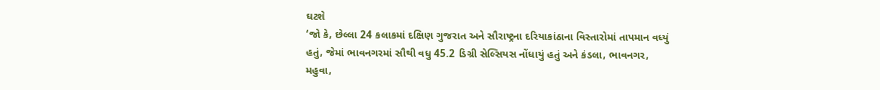ઘટશે
‘જો કે, છેલ્લા 24 કલાકમાં દક્ષિણ ગુજરાત અને સૌરાષ્ટ્રના દરિયાકાંઠાના વિસ્તારોમાં તાપમાન વધ્યું હતું, જેમાં ભાવનગરમાં સૌથી વધુ 45.2 ડિગ્રી સેલ્સિયસ નોંધાયું હતું અને કંડલા, ભાવનગર, મહુવા,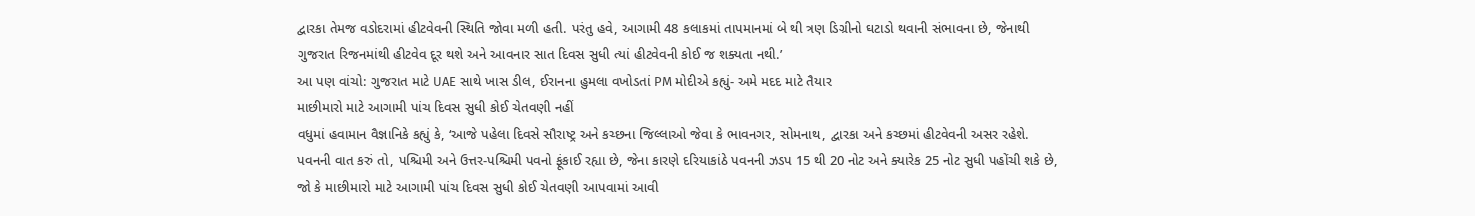દ્વારકા તેમજ વડોદરામાં હીટવેવની સ્થિતિ જોવા મળી હતી. પરંતુ હવે, આગામી 48 કલાકમાં તાપમાનમાં બે થી ત્રણ ડિગ્રીનો ઘટાડો થવાની સંભાવના છે, જેનાથી ગુજરાત રિજનમાંથી હીટવેવ દૂર થશે અને આવનાર સાત દિવસ સુધી ત્યાં હીટવેવની કોઈ જ શક્યતા નથી.’
આ પણ વાંચો: ગુજરાત માટે UAE સાથે ખાસ ડીલ, ઈરાનના હુમલા વખોડતાં PM મોદીએ કહ્યું- અમે મદદ માટે તૈયાર
માછીમારો માટે આગામી પાંચ દિવસ સુધી કોઈ ચેતવણી નહીં
વધુમાં હવામાન વૈજ્ઞાનિકે કહ્યું કે, ‘આજે પહેલા દિવસે સૌરાષ્ટ્ર અને કચ્છના જિલ્લાઓ જેવા કે ભાવનગર, સોમનાથ, દ્વારકા અને કચ્છમાં હીટવેવની અસર રહેશે. પવનની વાત કરું તો, પશ્ચિમી અને ઉત્તર-પશ્ચિમી પવનો ફૂંકાઈ રહ્યા છે, જેના કારણે દરિયાકાંઠે પવનની ઝડપ 15 થી 20 નોટ અને ક્યારેક 25 નોટ સુધી પહોંચી શકે છે, જો કે માછીમારો માટે આગામી પાંચ દિવસ સુધી કોઈ ચેતવણી આપવામાં આવી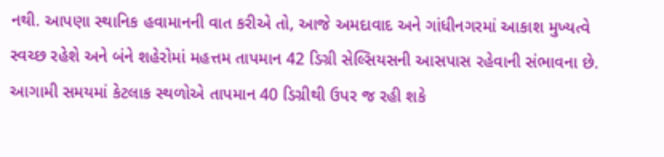નથી. આપણા સ્થાનિક હવામાનની વાત કરીએ તો, આજે અમદાવાદ અને ગાંધીનગરમાં આકાશ મુખ્યત્વે સ્વચ્છ રહેશે અને બંને શહેરોમાં મહત્તમ તાપમાન 42 ડિગ્રી સેલ્સિયસની આસપાસ રહેવાની સંભાવના છે. આગામી સમયમાં કેટલાક સ્થળોએ તાપમાન 40 ડિગ્રીથી ઉપર જ રહી શકે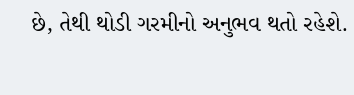છે, તેથી થોડી ગરમીનો અનુભવ થતો રહેશે.